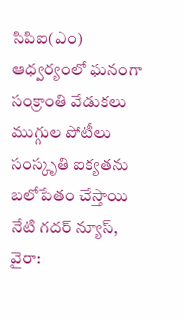సిపిఐ(ఎం) ఆధ్వర్యంలో ఘనంగా సంక్రాంతి వేడుకలు
ముగ్గుల పోటీలు సంస్కృతి ఐక్యతను బలోపేతం చేస్తాయి
నేటి గదర్ న్యూస్, వైరా: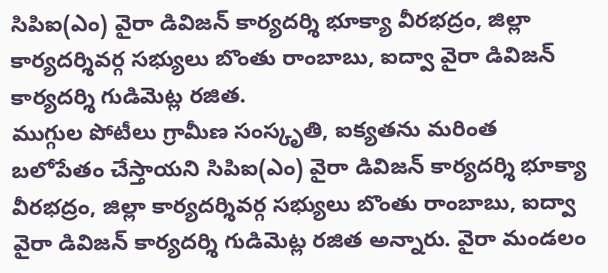సిపిఐ(ఎం) వైరా డివిజన్ కార్యదర్శి భూక్యా వీరభద్రం, జిల్లా కార్యదర్శివర్గ సభ్యులు బొంతు రాంబాబు, ఐద్వా వైరా డివిజన్ కార్యదర్శి గుడిమెట్ల రజిత.
ముగ్గుల పోటీలు గ్రామీణ సంస్కృతి, ఐక్యతను మరింత బలోపేతం చేస్తాయని సిపిఐ(ఎం) వైరా డివిజన్ కార్యదర్శి భూక్యా వీరభద్రం, జిల్లా కార్యదర్శివర్గ సభ్యులు బొంతు రాంబాబు, ఐద్వా వైరా డివిజన్ కార్యదర్శి గుడిమెట్ల రజిత అన్నారు. వైరా మండలం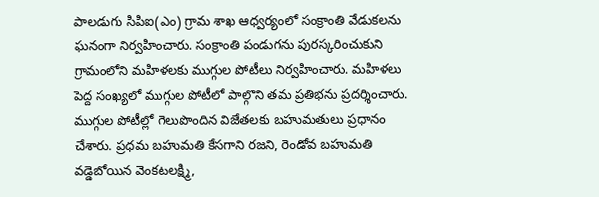పాలడుగు సిపిఐ(ఎం) గ్రామ శాఖ ఆధ్వర్యంలో సంక్రాంతి వేడుకలను ఘనంగా నిర్వహించారు. సంక్రాంతి పండుగను పురస్కరించుకుని గ్రామంలోని మహిళలకు ముగ్గుల పోటీలు నిర్వహించారు. మహిళలు పెద్ద సంఖ్యలో ముగ్గుల పోటీలో పాల్గొని తమ ప్రతిభను ప్రదర్శించారు. ముగ్గుల పోటీల్లో గెలుపొందిన విజేతలకు బహుమతులు ప్రధానం చేశారు. ప్రధమ బహుమతి కేసగాని రజని, రెండోవ బహుమతి వడ్డెబోయిన వెంకటలక్ష్మి,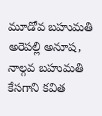మూడోవ బహుమతి అరెపల్లి అనూష, నాల్గవ బహుమతి కేసగాని కవిత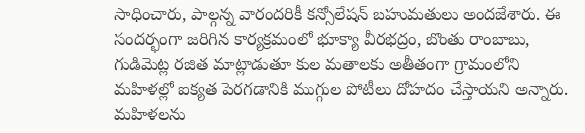సాధించారు, పాల్గన్న వారందరికీ కన్సోలేషన్ బహుమతులు అందజేశారు. ఈ సందర్భంగా జరిగిన కార్యక్రమంలో భూక్యా వీరభద్రం, బొంతు రాంబాబు, గుడిమెట్ల రజిత మాట్లాడుతూ కుల మతాలకు అతీతంగా గ్రామంలోని మహిళల్లో ఐక్యత పెరగడానికి ముగ్గుల పోటీలు దోహదం చేస్తాయని అన్నారు. మహిళలను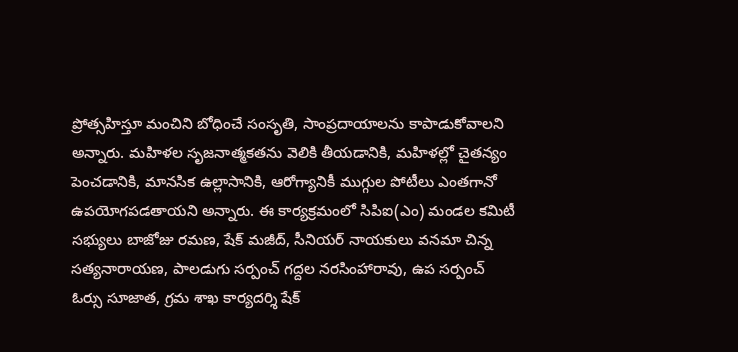ప్రోత్సహిస్తూ మంచిని బోధించే సంసృతి, సాంప్రదాయాలను కాపాడుకోవాలని అన్నారు. మహిళల సృజనాత్మకతను వెలికి తీయడానికి, మహిళల్లో చైతన్యం పెంచడానికి, మానసిక ఉల్లాసానికి, ఆరోగ్యానికీ ముగ్గుల పోటీలు ఎంతగానో ఉపయోగపడతాయని అన్నారు. ఈ కార్యక్రమంలో సిపిఐ(ఎం) మండల కమిటీ సభ్యులు బాజోజు రమణ, షేక్ మజీద్, సీనియర్ నాయకులు వనమా చిన్న సత్యనారాయణ, పాలడుగు సర్పంచ్ గద్దల నరసింహారావు, ఉప సర్పంచ్ ఓర్సు సూజాత, గ్రమ శాఖ కార్యదర్శి షేక్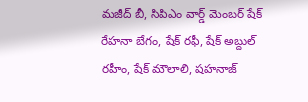మజీద్ బీ, సిపిఎం వార్డ్ మెంబర్ షేక్ రేహనా బేగం, షేక్ రఫీ, షేక్ అబ్దుల్ రహీం, షేక్ మౌలాలి, షహనాజ్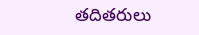తదితరులు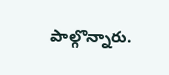పాల్గొన్నారు.